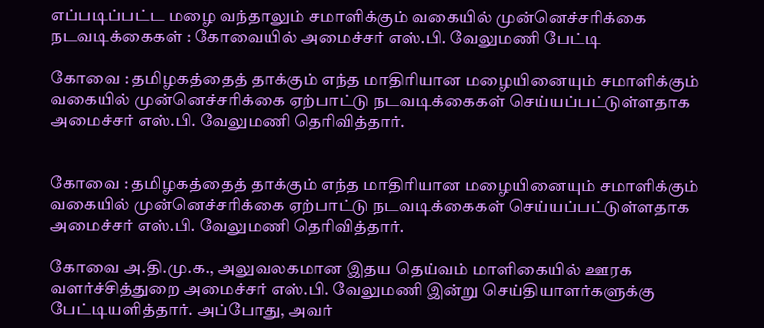எப்படிப்பட்ட மழை வந்தாலும் சமாளிக்கும் வகையில் முன்னெச்சரிக்கை நடவடிக்கைகள் : கோவையில் அமைச்சர் எஸ்.பி. வேலுமணி பேட்டி

கோவை : தமிழகத்தைத் தாக்கும் எந்த மாதிரியான மழையினையும் சமாளிக்கும் வகையில் முன்னெச்சரிக்கை ஏற்பாட்டு நடவடிக்கைகள் செய்யப்பட்டுள்ளதாக அமைச்சர் எஸ்.பி. வேலுமணி தெரிவித்தார்.


கோவை : தமிழகத்தைத் தாக்கும் எந்த மாதிரியான மழையினையும் சமாளிக்கும் வகையில் முன்னெச்சரிக்கை ஏற்பாட்டு நடவடிக்கைகள் செய்யப்பட்டுள்ளதாக அமைச்சர் எஸ்.பி. வேலுமணி தெரிவித்தார்.

கோவை அ.தி.மு.க., அலுவலகமான இதய தெய்வம் மாளிகையில் ஊரக வளர்ச்சித்துறை அமைச்சர் எஸ்.பி. வேலுமணி இன்று செய்தியாளர்களுக்கு பேட்டியளித்தார். அப்போது, அவர்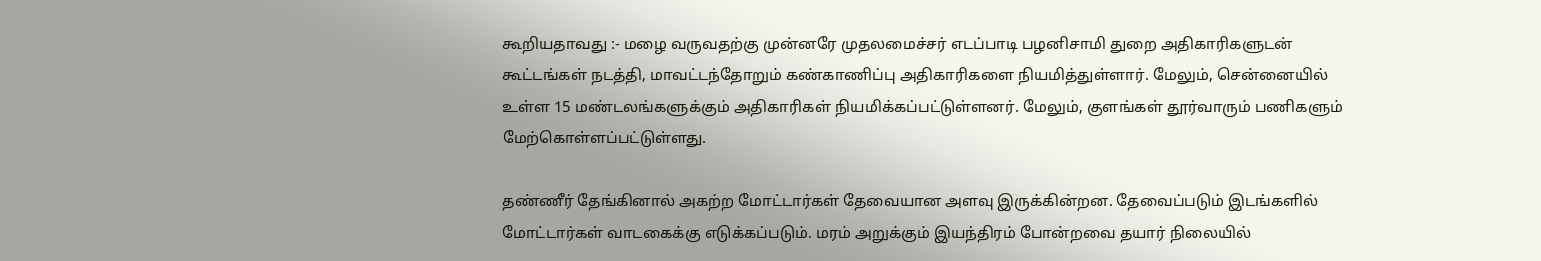கூறியதாவது :- மழை வருவதற்கு முன்னரே முதலமைச்சர் எடப்பாடி பழனிசாமி துறை அதிகாரிகளுடன் கூட்டங்கள் நடத்தி, மாவட்டந்தோறும் கண்காணிப்பு அதிகாரிகளை நியமித்துள்ளார். மேலும், சென்னையில் உள்ள 15 மண்டலங்களுக்கும் அதிகாரிகள் நியமிக்கப்பட்டுள்ளனர். மேலும், குளங்கள் தூர்வாரும் பணிகளும் மேற்கொள்ளப்பட்டுள்ளது.

தண்ணீர் தேங்கினால் அகற்ற மோட்டார்கள் தேவையான அளவு இருக்கின்றன. தேவைப்படும் இடங்களில் மோட்டார்கள் வாடகைக்கு எடுக்கப்படும். மரம் அறுக்கும் இயந்திரம் போன்றவை தயார் நிலையில்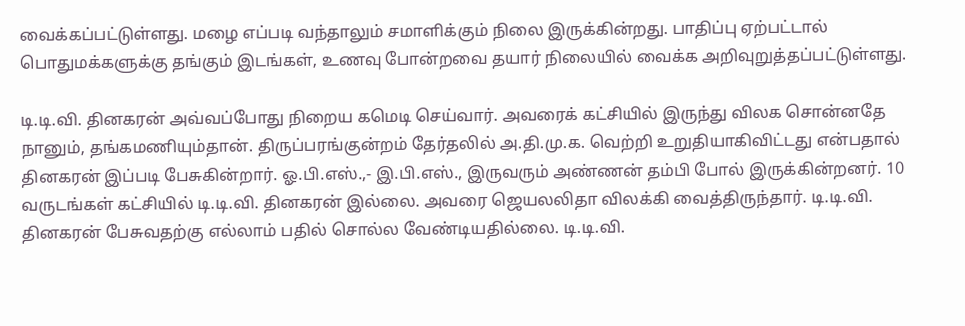வைக்கப்பட்டுள்ளது. மழை எப்படி வந்தாலும் சமாளிக்கும் நிலை இருக்கின்றது. பாதிப்பு ஏற்பட்டால் பொதுமக்களுக்கு தங்கும் இடங்கள், உணவு போன்றவை தயார் நிலையில் வைக்க அறிவுறுத்தப்பட்டுள்ளது.

டி.டி.வி. தினகரன் அவ்வப்போது நிறைய கமெடி செய்வார். அவரைக் கட்சியில் இருந்து விலக சொன்னதே நானும், தங்கமணியும்தான். திருப்பரங்குன்றம் தேர்தலில் அ.தி.மு.க. வெற்றி உறுதியாகிவிட்டது என்பதால் தினகரன் இப்படி பேசுகின்றார். ஓ.பி.எஸ்.,- இ.பி.எஸ்., இருவரும் அண்ணன் தம்பி போல் இருக்கின்றனர். 10 வருடங்கள் கட்சியில் டி.டி.வி. தினகரன் இல்லை. அவரை ஜெயலலிதா விலக்கி வைத்திருந்தார். டி.டி.வி. தினகரன் பேசுவதற்கு எல்லாம் பதில் சொல்ல வேண்டியதில்லை. டி.டி.வி.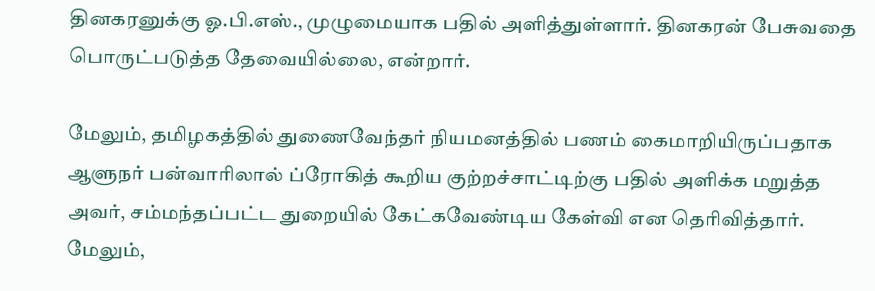தினகரனுக்கு ஓ.பி.எஸ்., முழுமையாக பதில் அளித்துள்ளார். தினகரன் பேசுவதை பொருட்படுத்த தேவையில்லை, என்றார்.

மேலும், தமிழகத்தில் துணைவேந்தர் நியமனத்தில் பணம் கைமாறியிருப்பதாக ஆளுநர் பன்வாரிலால் ப்ரோகித் கூறிய குற்றச்சாட்டிற்கு பதில் அளிக்க மறுத்த அவர், சம்மந்தப்பட்ட துறையில் கேட்கவேண்டிய கேள்வி என தெரிவித்தார். மேலும்,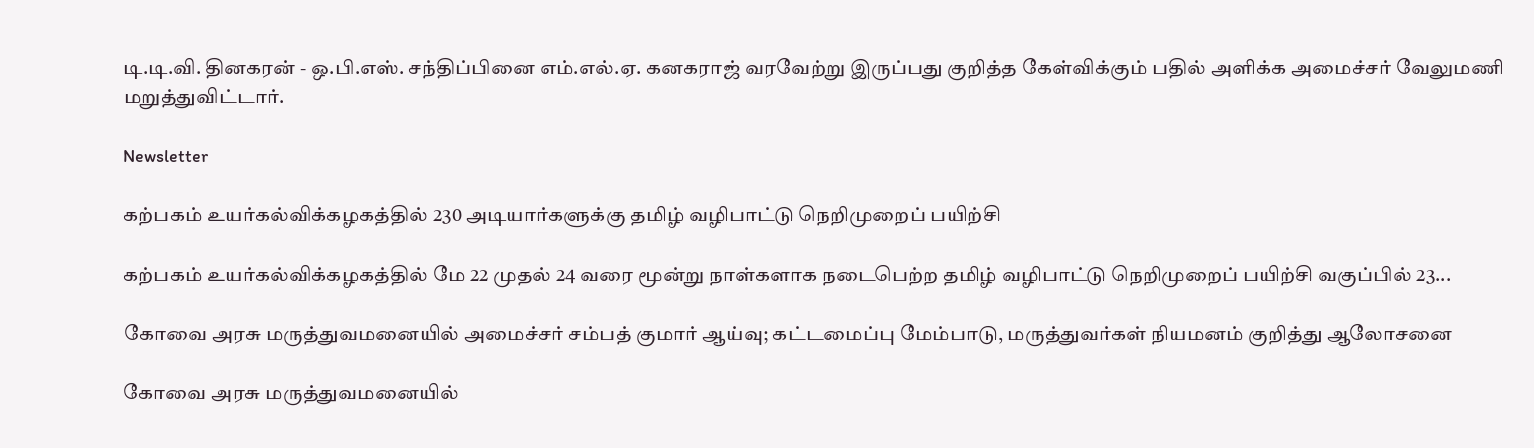டி.டி.வி. தினகரன் - ஒ.பி.எஸ். சந்திப்பினை எம்.எல்.ஏ. கனகராஜ் வரவேற்று இருப்பது குறித்த கேள்விக்கும் பதில் அளிக்க அமைச்சர் வேலுமணி மறுத்துவிட்டார்.

Newsletter

கற்பகம் உயர்கல்விக்கழகத்தில் 230 அடியார்களுக்கு தமிழ் வழிபாட்டு நெறிமுறைப் பயிற்சி

கற்பகம் உயர்கல்விக்கழகத்தில் மே 22 முதல் 24 வரை மூன்று நாள்களாக நடைபெற்ற தமிழ் வழிபாட்டு நெறிமுறைப் பயிற்சி வகுப்பில் 23...

கோவை அரசு மருத்துவமனையில் அமைச்சர் சம்பத் குமார் ஆய்வு; கட்டமைப்பு மேம்பாடு, மருத்துவர்கள் நியமனம் குறித்து ஆலோசனை

கோவை அரசு மருத்துவமனையில்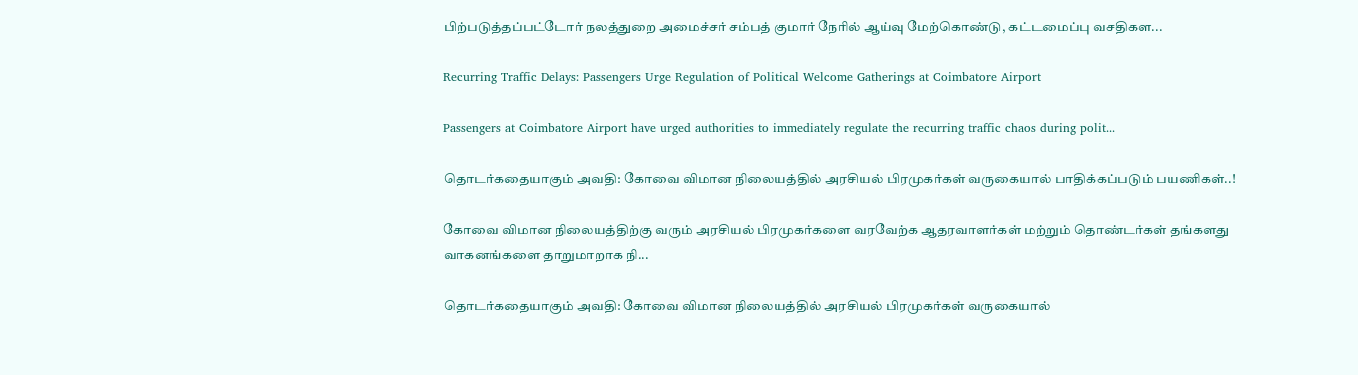பிற்படுத்தப்பட்டோர் நலத்துறை அமைச்சர் சம்பத் குமார் நேரில் ஆய்வு மேற்கொண்டு, கட்டமைப்பு வசதிகள...

Recurring Traffic Delays: Passengers Urge Regulation of Political Welcome Gatherings at Coimbatore Airport

Passengers at Coimbatore Airport have urged authorities to immediately regulate the recurring traffic chaos during polit...

தொடர்கதையாகும் அவதி: கோவை விமான நிலையத்தில் அரசியல் பிரமுகர்கள் வருகையால் பாதிக்கப்படும் பயணிகள்..!

கோவை விமான நிலையத்திற்கு வரும் அரசியல் பிரமுகர்களை வரவேற்க ஆதரவாளர்கள் மற்றும் தொண்டர்கள் தங்களது வாகனங்களை தாறுமாறாக நி...

தொடர்கதையாகும் அவதி: கோவை விமான நிலையத்தில் அரசியல் பிரமுகர்கள் வருகையால்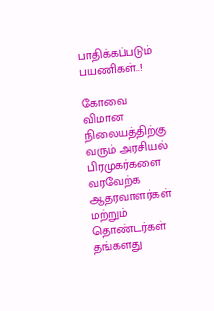பாதிக்கப்படும் பயணிகள்..!

கோவை விமான நிலையத்திற்கு வரும் அரசியல் பிரமுகர்களை வரவேற்க ஆதரவாளர்கள் மற்றும் தொண்டர்கள் தங்களது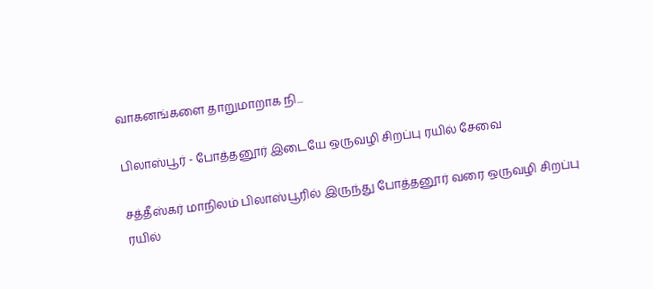வாகனங்களை தாறுமாறாக நி...

பிலாஸ்பூர் - போத்தனூர் இடையே ஒருவழி சிறப்பு ரயில் சேவை

சத்தீஸ்கர் மாநிலம் பிலாஸ்பூரில் இருந்து போத்தனூர் வரை ஒருவழி சிறப்பு ரயில்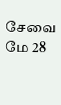சேவை மே 28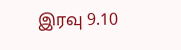இரவு 9.10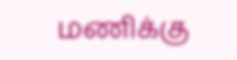மணிக்கு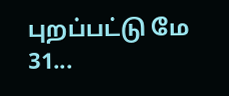புறப்பட்டு மே 31...